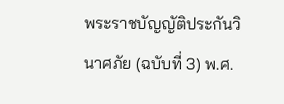พระราชบัญญัติประกันวินาศภัย (ฉบับที่ 3) พ.ศ.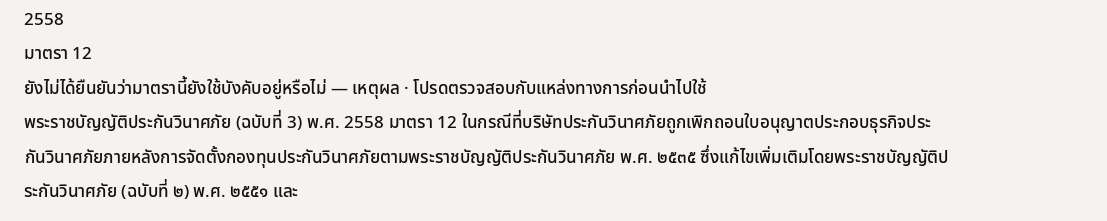2558
มาตรา 12
ยังไม่ได้ยืนยันว่ามาตรานี้ยังใช้บังคับอยู่หรือไม่ — เหตุผล · โปรดตรวจสอบกับแหล่งทางการก่อนนำไปใช้
พระราชบัญญัติประกันวินาศภัย (ฉบับที่ 3) พ.ศ. 2558 มาตรา 12 ในกรณีที่บริษัทประกันวินาศภัยถูกเพิกถอนใบอนุญาตประกอบธุรกิจประกันวินาศภัยภายหลังการจัดตั้งกองทุนประกันวินาศภัยตามพระราชบัญญัติประกันวินาศภัย พ.ศ. ๒๕๓๕ ซึ่งแก้ไขเพิ่มเติมโดยพระราชบัญญัติประกันวินาศภัย (ฉบับที่ ๒) พ.ศ. ๒๕๕๑ และ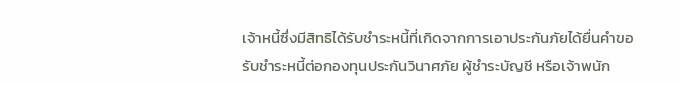เจ้าหนี้ซึ่งมีสิทธิได้รับชำระหนี้ที่เกิดจากการเอาประกันภัยได้ยื่นคำขอรับชำระหนี้ต่อกองทุนประกันวินาศภัย ผู้ชำระบัญชี หรือเจ้าพนัก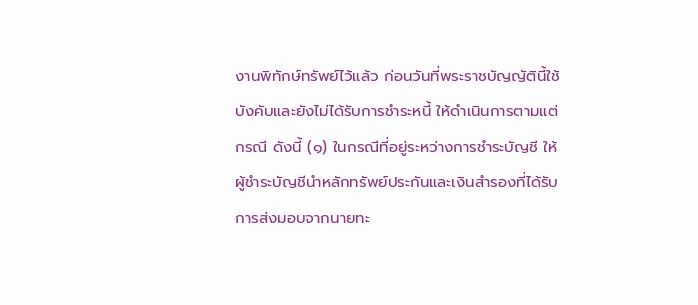งานพิทักษ์ทรัพย์ไว้แล้ว ก่อนวันที่พระราชบัญญัตินี้ใช้บังคับและยังไม่ได้รับการชำระหนี้ ให้ดำเนินการตามแต่กรณี ดังนี้ (๑) ในกรณีที่อยู่ระหว่างการชำระบัญชี ให้ผู้ชำระบัญชีนำหลักทรัพย์ประกันและเงินสำรองที่ได้รับการส่งมอบจากนายทะ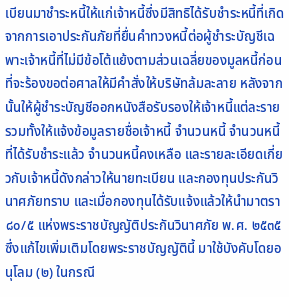เบียนมาชำระหนี้ให้แก่เจ้าหนี้ซึ่งมีสิทธิได้รับชำระหนี้ที่เกิดจากการเอาประกันภัยที่ยื่นคำทวงหนี้ต่อผู้ชำระบัญชีเฉพาะเจ้าหนี้ที่ไม่มีข้อโต้แย้งตามส่วนเฉลี่ยของมูลหนี้ก่อนที่จะร้องขอต่อศาลให้มีคำสั่งให้บริษัทล้มละลาย หลังจากนั้นให้ผู้ชำระบัญชีออกหนังสือรับรองให้เจ้าหนี้แต่ละราย รวมทั้งให้แจ้งข้อมูลรายชื่อเจ้าหนี้ จำนวนหนี้ จำนวนหนี้ที่ได้รับชำระแล้ว จำนวนหนี้คงเหลือ และรายละเอียดเกี่ยวกับเจ้าหนี้ดังกล่าวให้นายทะเบียน และกองทุนประกันวินาศภัยทราบ และเมื่อกองทุนได้รับแจ้งแล้วให้นำมาตรา ๘๐/๕ แห่งพระราชบัญญัติประกันวินาศภัย พ.ศ. ๒๕๓๕ ซึ่งแก้ไขเพิ่มเติมโดยพระราชบัญญัตินี้ มาใช้บังคับโดยอนุโลม (๒) ในกรณี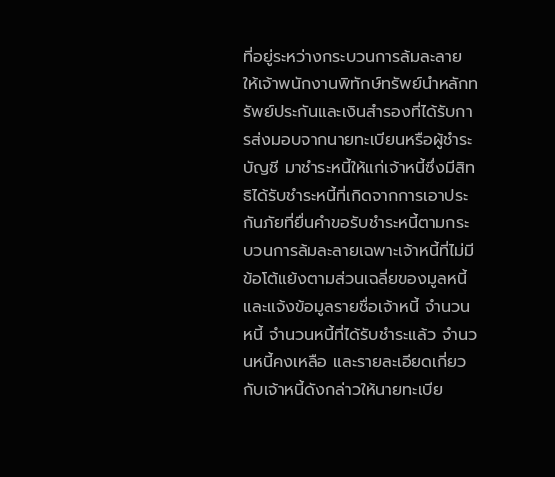ที่อยู่ระหว่างกระบวนการล้มละลาย ให้เจ้าพนักงานพิทักษ์ทรัพย์นำหลักทรัพย์ประกันและเงินสำรองที่ได้รับการส่งมอบจากนายทะเบียนหรือผู้ชำระบัญชี มาชำระหนี้ให้แก่เจ้าหนี้ซึ่งมีสิทธิได้รับชำระหนี้ที่เกิดจากการเอาประกันภัยที่ยื่นคำขอรับชำระหนี้ตามกระบวนการล้มละลายเฉพาะเจ้าหนี้ที่ไม่มีข้อโต้แย้งตามส่วนเฉลี่ยของมูลหนี้ และแจ้งข้อมูลรายชื่อเจ้าหนี้ จำนวนหนี้ จำนวนหนี้ที่ได้รับชำระแล้ว จำนวนหนี้คงเหลือ และรายละเอียดเกี่ยวกับเจ้าหนี้ดังกล่าวให้นายทะเบีย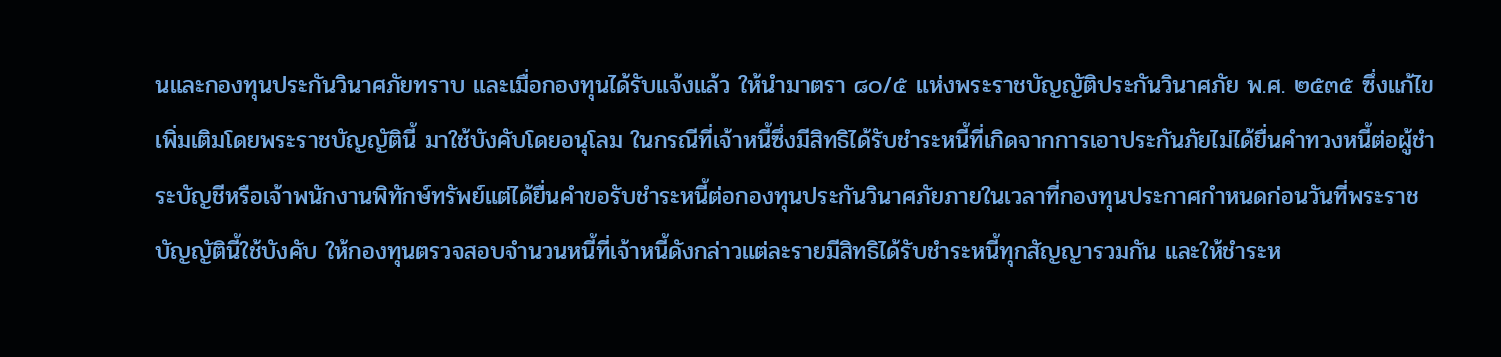นและกองทุนประกันวินาศภัยทราบ และเมื่อกองทุนได้รับแจ้งแล้ว ให้นำมาตรา ๘๐/๕ แห่งพระราชบัญญัติประกันวินาศภัย พ.ศ. ๒๕๓๕ ซึ่งแก้ไขเพิ่มเติมโดยพระราชบัญญัตินี้ มาใช้บังคับโดยอนุโลม ในกรณีที่เจ้าหนี้ซึ่งมีสิทธิได้รับชำระหนี้ที่เกิดจากการเอาประกันภัยไม่ได้ยื่นคำทวงหนี้ต่อผู้ชำระบัญชีหรือเจ้าพนักงานพิทักษ์ทรัพย์แต่ได้ยื่นคำขอรับชำระหนี้ต่อกองทุนประกันวินาศภัยภายในเวลาที่กองทุนประกาศกำหนดก่อนวันที่พระราชบัญญัตินี้ใช้บังคับ ให้กองทุนตรวจสอบจำนวนหนี้ที่เจ้าหนี้ดังกล่าวแต่ละรายมีสิทธิได้รับชำระหนี้ทุกสัญญารวมกัน และให้ชำระห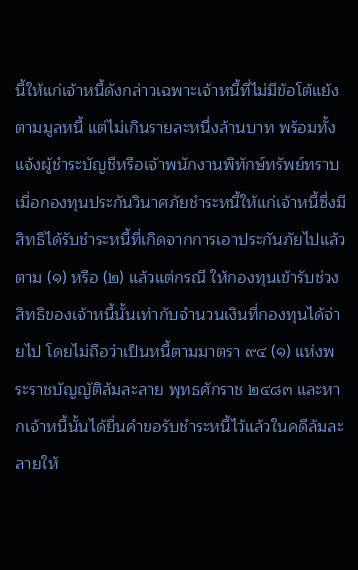นี้ให้แก่เจ้าหนี้ดังกล่าวเฉพาะเจ้าหนี้ที่ไม่มีข้อโต้แย้งตามมูลหนี้ แต่ไม่เกินรายละหนึ่งล้านบาท พร้อมทั้งแจ้งผู้ชำระบัญชีหรือเจ้าพนักงานพิทักษ์ทรัพย์ทราบ เมื่อกองทุนประกันวินาศภัยชำระหนี้ให้แก่เจ้าหนี้ซึ่งมีสิทธิได้รับชำระหนี้ที่เกิดจากการเอาประกันภัยไปแล้วตาม (๑) หรือ (๒) แล้วแต่กรณี ให้กองทุนเข้ารับช่วงสิทธิของเจ้าหนี้นั้นเท่ากับจำนวนเงินที่กองทุนได้จ่ายไป โดยไม่ถือว่าเป็นหนี้ตามมาตรา ๙๔ (๑) แห่งพระราชบัญญัติล้มละลาย พุทธศักราช ๒๔๘๓ และหากเจ้าหนี้นั้นได้ยื่นคำขอรับชำระหนี้ไว้แล้วในคดีล้มละลายให้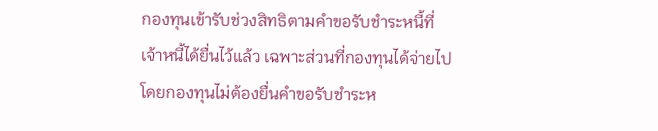กองทุนเข้ารับช่วงสิทธิตามคำขอรับชำระหนี้ที่เจ้าหนี้ได้ยื่นไว้แล้ว เฉพาะส่วนที่กองทุนได้จ่ายไปโดยกองทุนไม่ต้องยื่นคำขอรับชำระห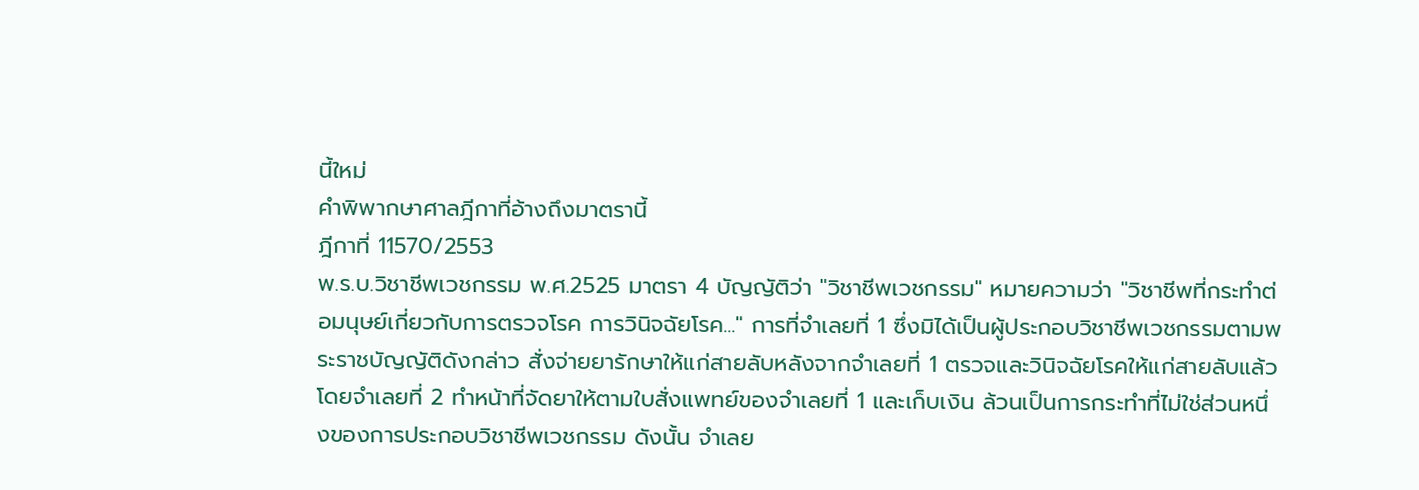นี้ใหม่
คำพิพากษาศาลฎีกาที่อ้างถึงมาตรานี้
ฎีกาที่ 11570/2553
พ.ร.บ.วิชาชีพเวชกรรม พ.ศ.2525 มาตรา 4 บัญญัติว่า "วิชาชีพเวชกรรม" หมายความว่า "วิชาชีพที่กระทำต่อมนุษย์เกี่ยวกับการตรวจโรค การวินิจฉัยโรค..." การที่จำเลยที่ 1 ซึ่งมิได้เป็นผู้ประกอบวิชาชีพเวชกรรมตามพระราชบัญญัติดังกล่าว สั่งจ่ายยารักษาให้แก่สายลับหลังจากจำเลยที่ 1 ตรวจและวินิจฉัยโรคให้แก่สายลับแล้ว โดยจำเลยที่ 2 ทำหน้าที่จัดยาให้ตามใบสั่งแพทย์ของจำเลยที่ 1 และเก็บเงิน ล้วนเป็นการกระทำที่ไม่ใช่ส่วนหนึ่งของการประกอบวิชาชีพเวชกรรม ดังนั้น จำเลย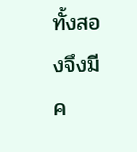ทั้งสองจึงมีค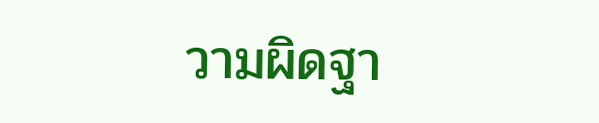วามผิดฐา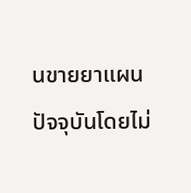นขายยาแผนปัจจุบันโดยไม่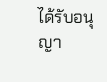ได้รับอนุญา